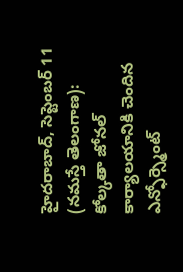హైదరాబాద్, సెప్టెంబర్ 11 (నమస్తే తెలంగాణ): కోల్కతా జోనల్ కార్యాలయానికి చెందిన ఎన్ఫోర్స్మెంట్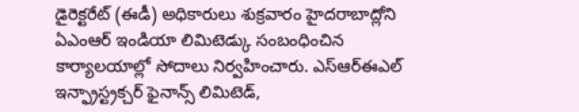డైరెక్టరేట్ (ఈడీ) అధికారులు శుక్రవారం హైదరాబాద్లోని ఏఎంఆర్ ఇండియా లిమిటెడ్కు సంబంధించిన కార్యాలయాల్లో సోదాలు నిర్వహించారు. ఎస్ఆర్ఈఎల్ ఇన్ఫ్రాస్ట్రక్చర్ ఫైనాన్స్ లిమిటెడ్,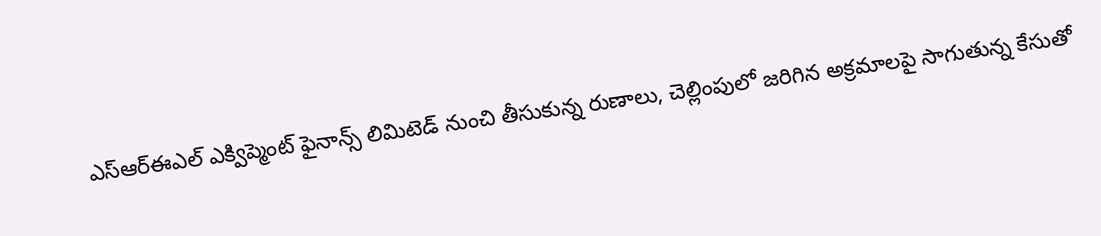ఎస్ఆర్ఈఎల్ ఎక్విప్మెంట్ ఫైనాన్స్ లిమిటెడ్ నుంచి తీసుకున్న రుణాలు, చెల్లింపులో జరిగిన అక్రమాలపై సాగుతున్న కేసుతో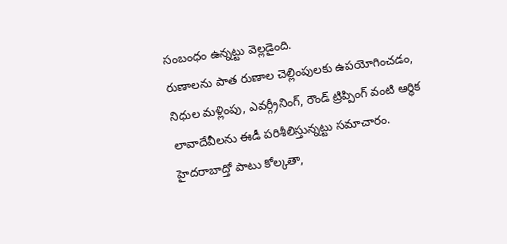సంబంధం ఉన్నట్టు వెల్లడైంది.
రుణాలను పాత రుణాల చెల్లింపులకు ఉపయోగించడం, నిధుల మళ్లింపు, ఎవర్గ్రీనింగ్, రౌండ్ ట్రిప్పింగ్ వంటి ఆర్థిక లావాదేవీలను ఈడీ పరిశీలిస్తున్నట్టు సమాచారం. హైదరాబాద్తో పాటు కోల్కతా,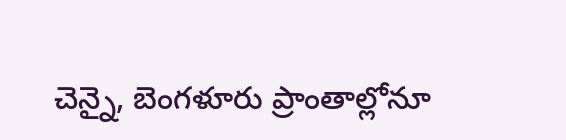చెన్నై, బెంగళూరు ప్రాంతాల్లోనూ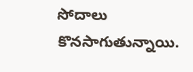సోదాలు కొనసాగుతున్నాయి.